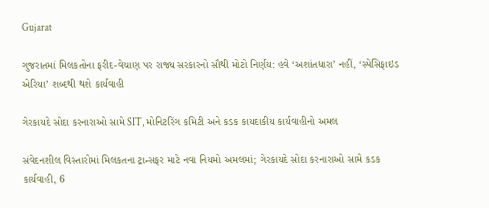Gujarat

ગુજરાતમાં મિલકતોના ફરીદ-વેચાણ પર રાજ્ય સરકારનો સૌથી મોટો નિર્ણય: હવે ‘અશાંતધારા’ નહીં, ‘સ્પેસિફાઇડ એરિયા’ શબ્દથી થશે કાર્યવાહી

ગેરકાયદે સોદા કરનારાઓ સામે SIT, મોનિટરિંગ કમિટી અને કડક કાયદાકીય કાર્યવાહીનો અમલ

સંવેદનશીલ વિસ્તારોમાં મિલકતના ટ્રાન્સફર માટે નવા નિયમો અમલમાં; ગેરકાયદે સોદા કરનારાઓ સામે કડક કાર્યવાહી, 6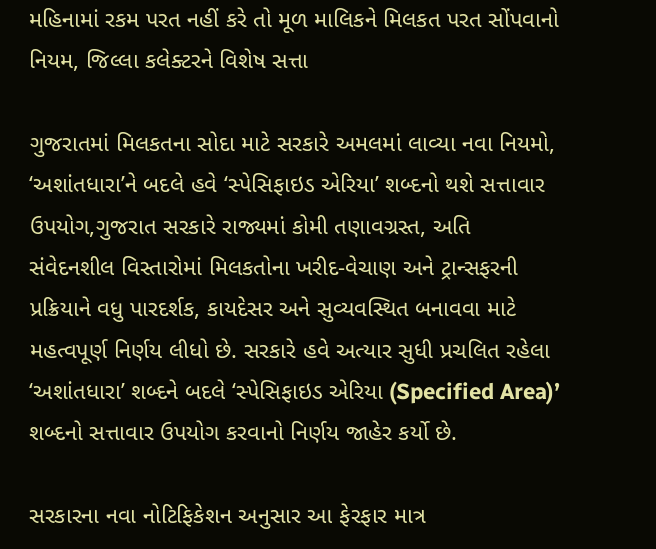મહિનામાં રકમ પરત નહીં કરે તો મૂળ માલિકને મિલકત પરત સોંપવાનો નિયમ, જિલ્લા કલેક્ટરને વિશેષ સત્તા

ગુજરાતમાં મિલકતના સોદા માટે સરકારે અમલમાં લાવ્યા નવા નિયમો, ‘અશાંતધારા’ને બદલે હવે ‘સ્પેસિફાઇડ એરિયા’ શબ્દનો થશે સત્તાવાર ઉપયોગ,ગુજરાત સરકારે રાજ્યમાં કોમી તણાવગ્રસ્ત, અતિ સંવેદનશીલ વિસ્તારોમાં મિલકતોના ખરીદ-વેચાણ અને ટ્રાન્સફરની પ્રક્રિયાને વધુ પારદર્શક, કાયદેસર અને સુવ્યવસ્થિત બનાવવા માટે મહત્વપૂર્ણ નિર્ણય લીધો છે. સરકારે હવે અત્યાર સુધી પ્રચલિત રહેલા ‘અશાંતધારા’ શબ્દને બદલે ‘સ્પેસિફાઇડ એરિયા (Specified Area)’ શબ્દનો સત્તાવાર ઉપયોગ કરવાનો નિર્ણય જાહેર કર્યો છે.

સરકારના નવા નોટિફિકેશન અનુસાર આ ફેરફાર માત્ર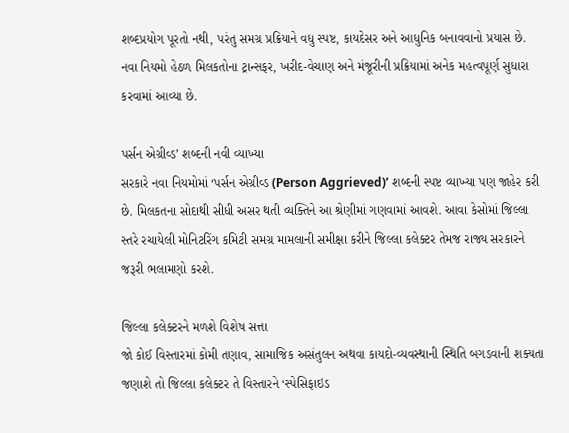શબ્દપ્રયોગ પૂરતો નથી, પરંતુ સમગ્ર પ્રક્રિયાને વધુ સ્પષ્ટ, કાયદેસર અને આધુનિક બનાવવાનો પ્રયાસ છે. નવા નિયમો હેઠળ મિલકતોના ટ્રાન્સફર, ખરીદ-વેચાણ અને મંજૂરીની પ્રક્રિયામાં અનેક મહત્વપૂર્ણ સુધારા કરવામાં આવ્યા છે.

પર્સન એગ્રીવ્ડ’ શબ્દની નવી વ્યાખ્યા
સરકારે નવા નિયમોમાં ‘પર્સન એગ્રીવ્ડ (Person Aggrieved)’ શબ્દની સ્પષ્ટ વ્યાખ્યા પણ જાહેર કરી છે. મિલકતના સોદાથી સીધી અસર થતી વ્યક્તિને આ શ્રેણીમાં ગણવામાં આવશે. આવા કેસોમાં જિલ્લા સ્તરે રચાયેલી મોનિટરિંગ કમિટી સમગ્ર મામલાની સમીક્ષા કરીને જિલ્લા કલેક્ટર તેમજ રાજ્ય સરકારને જરૂરી ભલામણો કરશે.

જિલ્લા કલેક્ટરને મળશે વિશેષ સત્તા
જો કોઈ વિસ્તારમાં કોમી તણાવ, સામાજિક અસંતુલન અથવા કાયદો-વ્યવસ્થાની સ્થિતિ બગડવાની શક્યતા જણાશે તો જિલ્લા કલેક્ટર તે વિસ્તારને ‘સ્પેસિફાઇડ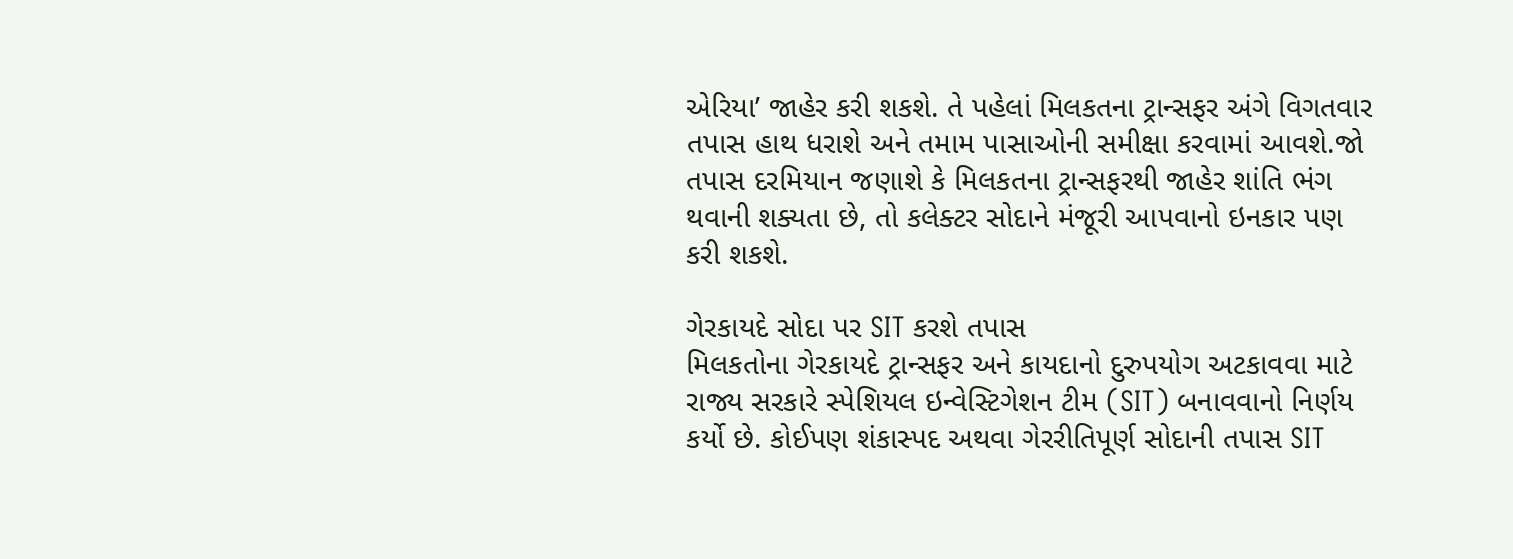એરિયા’ જાહેર કરી શકશે. તે પહેલાં મિલકતના ટ્રાન્સફર અંગે વિગતવાર તપાસ હાથ ધરાશે અને તમામ પાસાઓની સમીક્ષા કરવામાં આવશે.જો તપાસ દરમિયાન જણાશે કે મિલકતના ટ્રાન્સફરથી જાહેર શાંતિ ભંગ થવાની શક્યતા છે, તો કલેક્ટર સોદાને મંજૂરી આપવાનો ઇનકાર પણ કરી શકશે.

ગેરકાયદે સોદા પર SIT કરશે તપાસ
મિલકતોના ગેરકાયદે ટ્રાન્સફર અને કાયદાનો દુરુપયોગ અટકાવવા માટે રાજ્ય સરકારે સ્પેશિયલ ઇન્વેસ્ટિગેશન ટીમ (SIT) બનાવવાનો નિર્ણય કર્યો છે. કોઈપણ શંકાસ્પદ અથવા ગેરરીતિપૂર્ણ સોદાની તપાસ SIT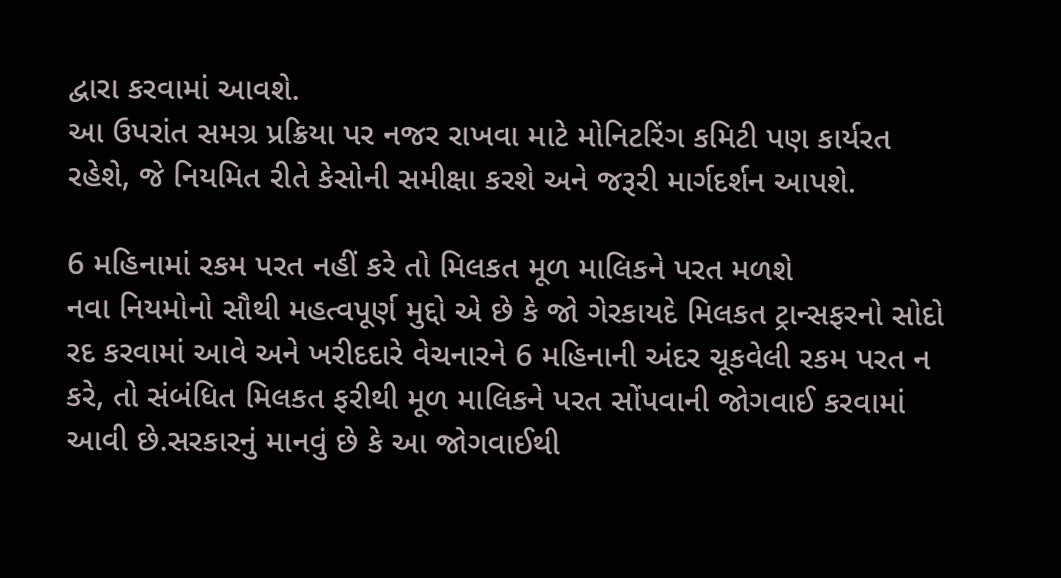દ્વારા કરવામાં આવશે.
આ ઉપરાંત સમગ્ર પ્રક્રિયા પર નજર રાખવા માટે મોનિટરિંગ કમિટી પણ કાર્યરત રહેશે, જે નિયમિત રીતે કેસોની સમીક્ષા કરશે અને જરૂરી માર્ગદર્શન આપશે.

6 મહિનામાં રકમ પરત નહીં કરે તો મિલકત મૂળ માલિકને પરત મળશે
નવા નિયમોનો સૌથી મહત્વપૂર્ણ મુદ્દો એ છે કે જો ગેરકાયદે મિલકત ટ્રાન્સફરનો સોદો રદ કરવામાં આવે અને ખરીદદારે વેચનારને 6 મહિનાની અંદર ચૂકવેલી રકમ પરત ન કરે, તો સંબંધિત મિલકત ફરીથી મૂળ માલિકને પરત સોંપવાની જોગવાઈ કરવામાં આવી છે.સરકારનું માનવું છે કે આ જોગવાઈથી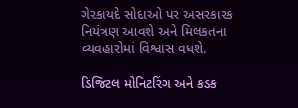ગેરકાયદે સોદાઓ પર અસરકારક નિયંત્રણ આવશે અને મિલકતના વ્યવહારોમાં વિશ્વાસ વધશે.

ડિજિટલ મોનિટરિંગ અને કડક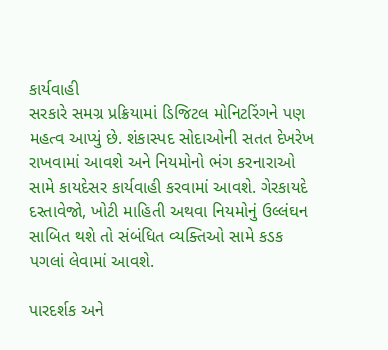કાર્યવાહી
સરકારે સમગ્ર પ્રક્રિયામાં ડિજિટલ મોનિટરિંગને પણ મહત્વ આપ્યું છે. શંકાસ્પદ સોદાઓની સતત દેખરેખ રાખવામાં આવશે અને નિયમોનો ભંગ કરનારાઓ સામે કાયદેસર કાર્યવાહી કરવામાં આવશે. ગેરકાયદે દસ્તાવેજો, ખોટી માહિતી અથવા નિયમોનું ઉલ્લંઘન સાબિત થશે તો સંબંધિત વ્યક્તિઓ સામે કડક પગલાં લેવામાં આવશે.

પારદર્શક અને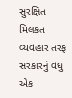સુરક્ષિત મિલકત વ્યવહાર તરફ સરકારનું વધુ એક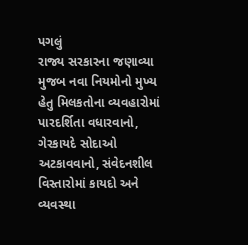પગલું
રાજ્ય સરકારના જણાવ્યા મુજબ નવા નિયમોનો મુખ્ય હેતુ મિલકતોના વ્યવહારોમાં પારદર્શિતા વધારવાનો, ગેરકાયદે સોદાઓ અટકાવવાનો, સંવેદનશીલ વિસ્તારોમાં કાયદો અને વ્યવસ્થા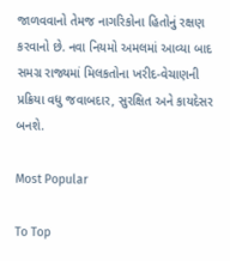જાળવવાનો તેમજ નાગરિકોના હિતોનું રક્ષણ કરવાનો છે. નવા નિયમો અમલમાં આવ્યા બાદ સમગ્ર રાજ્યમાં મિલકતોના ખરીદ-વેચાણની પ્રક્રિયા વધુ જવાબદાર, સુરક્ષિત અને કાયદેસર બનશે.

Most Popular

To Top